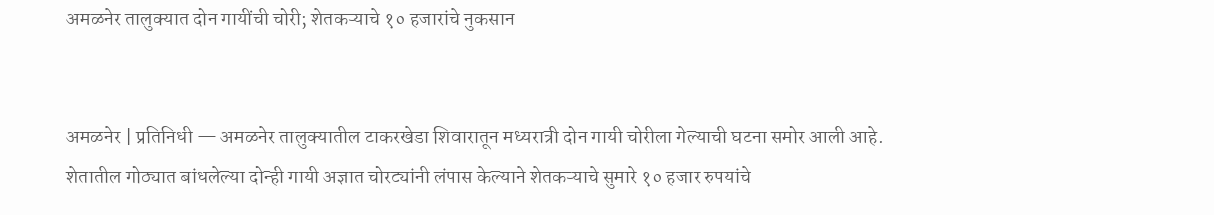अमळनेर तालुक्यात दोन गायींची चोरी; शेतकऱ्याचे १० हजारांचे नुकसान


अमळनेर | प्रतिनिधी — अमळनेर तालुक्यातील टाकरखेडा शिवारातून मध्यरात्री दोन गायी चोरीला गेल्याची घटना समोर आली आहे. शेतातील गोठ्यात बांधलेल्या दोन्ही गायी अज्ञात चोरट्यांनी लंपास केल्याने शेतकऱ्याचे सुमारे १० हजार रुपयांचे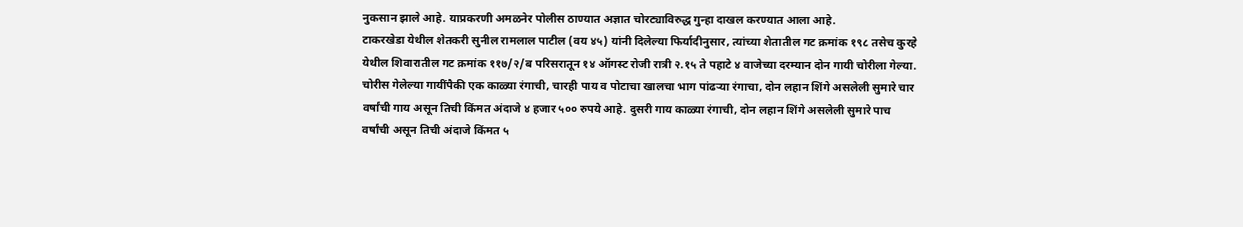नुकसान झाले आहे. याप्रकरणी अमळनेर पोलीस ठाण्यात अज्ञात चोरट्याविरुद्ध गुन्हा दाखल करण्यात आला आहे.
टाकरखेडा येथील शेतकरी सुनील रामलाल पाटील (वय ४५) यांनी दिलेल्या फिर्यादीनुसार, त्यांच्या शेतातील गट क्रमांक १९८ तसेच कुरहे येथील शिवारातील गट क्रमांक ११७/२/ब परिसरातून १४ ऑगस्ट रोजी रात्री २.१५ ते पहाटे ४ वाजेच्या दरम्यान दोन गायी चोरीला गेल्या.
चोरीस गेलेल्या गायींपैकी एक काळ्या रंगाची, चारही पाय व पोटाचा खालचा भाग पांढऱ्या रंगाचा, दोन लहान शिंगे असलेली सुमारे चार वर्षांची गाय असून तिची किंमत अंदाजे ४ हजार ५०० रुपये आहे. दुसरी गाय काळ्या रंगाची, दोन लहान शिंगे असलेली सुमारे पाच वर्षांची असून तिची अंदाजे किंमत ५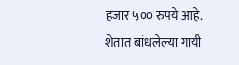हजार ५०० रुपये आहे.
शेतात बांधलेल्या गायी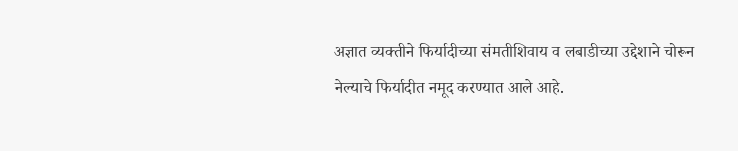अज्ञात व्यक्तीने फिर्यादीच्या संमतीशिवाय व लबाडीच्या उद्देशाने चोरून नेल्याचे फिर्यादीत नमूद करण्यात आले आहे.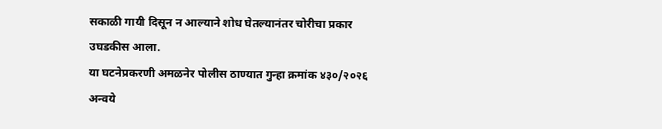सकाळी गायी दिसून न आल्याने शोध घेतल्यानंतर चोरीचा प्रकार उघडकीस आला.
या घटनेप्रकरणी अमळनेर पोलीस ठाण्यात गुन्हा क्रमांक ४३०/२०२६ अन्वये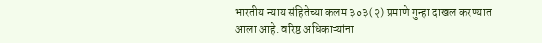भारतीय न्याय संहितेच्या कलम ३०३(२) प्रमाणे गुन्हा दाखल करण्यात आला आहे. वरिष्ठ अधिकाऱ्यांना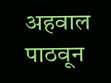अहवाल पाठवून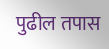पुढील तपास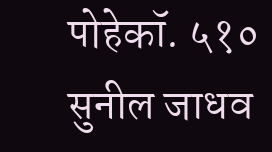पोहेकॉ. ५१० सुनील जाधव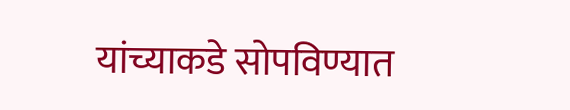यांच्याकडे सोपविण्यात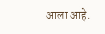आला आहे.